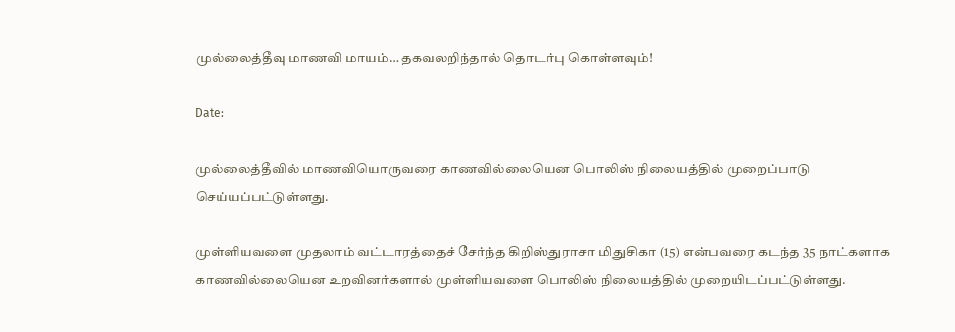முல்லைத்தீவு மாணவி மாயம்… தகவலறிந்தால் தொடர்பு கொள்ளவும்!

Date:

முல்லைத்தீவில் மாணவியொருவரை காணவில்லையென பொலிஸ் நிலையத்தில் முறைப்பாடு செய்யப்பட்டுள்ளது.

முள்ளியவளை முதலாம் வட்டாரத்தைச் சேர்ந்த கிறிஸ்துராசா மிதுசிகா (15) என்பவரை கடந்த 35 நாட்களாக காணவில்லையென உறவினர்களால் முள்ளியவளை பொலிஸ் நிலையத்தில் முறையிடப்பட்டுள்ளது.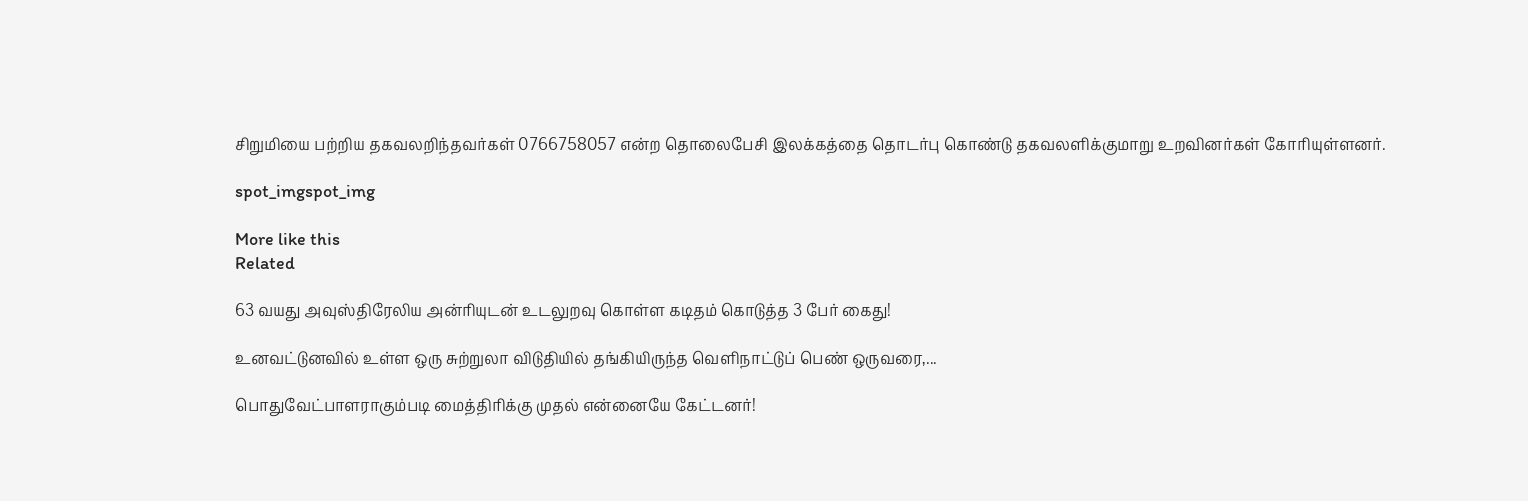சிறுமியை பற்றிய தகவலறிந்தவர்கள் 0766758057 என்ற தொலைபேசி இலக்கத்தை தொடர்பு கொண்டு தகவலளிக்குமாறு உறவினர்கள் கோரியுள்ளனர்.

spot_imgspot_img

More like this
Related

63 வயது அவுஸ்திரேலிய அன்ரியுடன் உடலுறவு கொள்ள கடிதம் கொடுத்த 3 பேர் கைது!

உனவட்டுனவில் உள்ள ஒரு சுற்றுலா விடுதியில் தங்கியிருந்த வெளிநாட்டுப் பெண் ஒருவரை,...

பொதுவேட்பாளராகும்படி மைத்திரிக்கு முதல் என்னையே கேட்டனர்!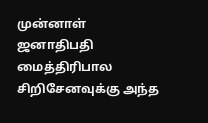முன்னாள் ஜனாதிபதி மைத்திரிபால சிறிசேனவுக்கு அந்த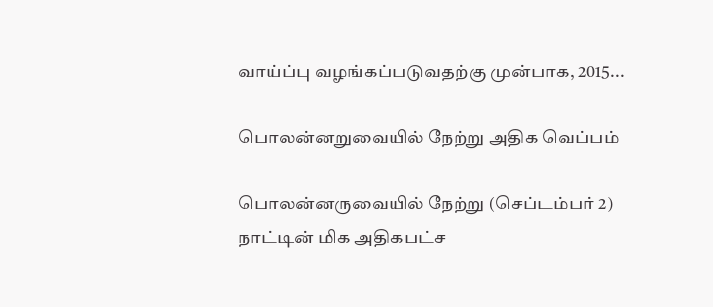வாய்ப்பு வழங்கப்படுவதற்கு முன்பாக, 2015...

பொலன்னறுவையில் நேற்று அதிக வெப்பம்

பொலன்னருவையில் நேற்று (செப்டம்பர் 2) நாட்டின் மிக அதிகபட்ச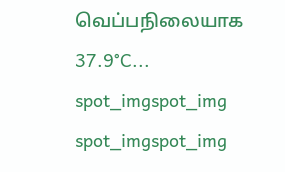வெப்பநிலையாக 37.9°C...
spot_imgspot_img
spot_imgspot_img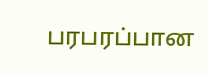பரபரப்பான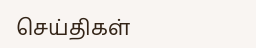செய்திகள்